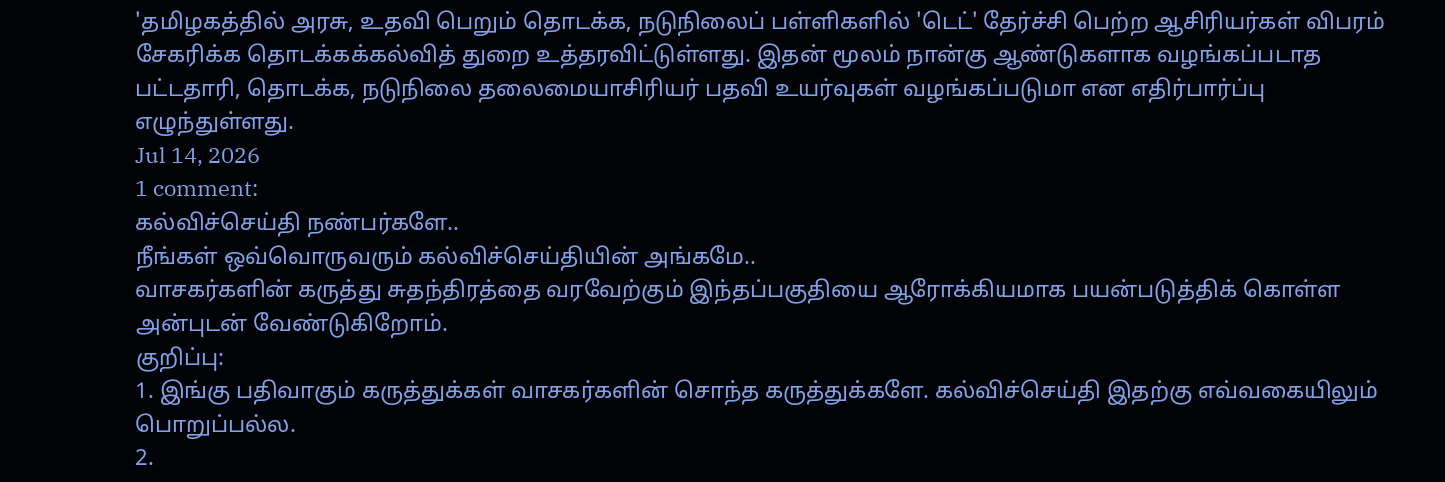'தமிழகத்தில் அரசு, உதவி பெறும் தொடக்க, நடுநிலைப் பள்ளிகளில் 'டெட்' தேர்ச்சி பெற்ற ஆசிரியர்கள் விபரம் சேகரிக்க தொடக்கக்கல்வித் துறை உத்தரவிட்டுள்ளது. இதன் மூலம் நான்கு ஆண்டுகளாக வழங்கப்படாத பட்டதாரி, தொடக்க, நடுநிலை தலைமையாசிரியர் பதவி உயர்வுகள் வழங்கப்படுமா என எதிர்பார்ப்பு எழுந்துள்ளது.
Jul 14, 2026
1 comment:
கல்விச்செய்தி நண்பர்களே..
நீங்கள் ஒவ்வொருவரும் கல்விச்செய்தியின் அங்கமே..
வாசகர்களின் கருத்து சுதந்திரத்தை வரவேற்கும் இந்தப்பகுதியை ஆரோக்கியமாக பயன்படுத்திக் கொள்ள அன்புடன் வேண்டுகிறோம்.
குறிப்பு:
1. இங்கு பதிவாகும் கருத்துக்கள் வாசகர்களின் சொந்த கருத்துக்களே. கல்விச்செய்தி இதற்கு எவ்வகையிலும் பொறுப்பல்ல.
2.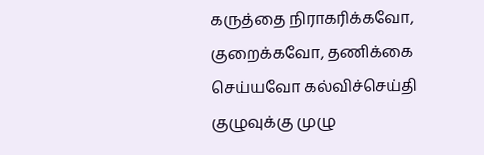கருத்தை நிராகரிக்கவோ, குறைக்கவோ, தணிக்கை செய்யவோ கல்விச்செய்தி குழுவுக்கு முழு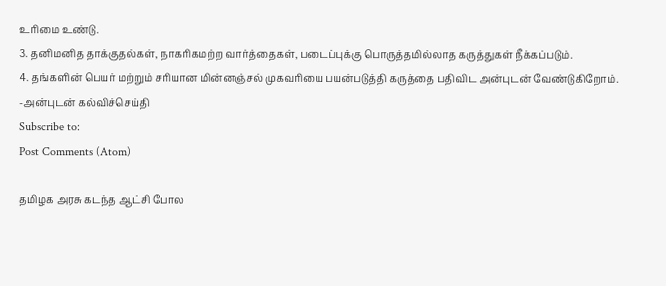உரிமை உண்டு.
3. தனிமனித தாக்குதல்கள், நாகரிகமற்ற வார்த்தைகள், படைப்புக்கு பொருத்தமில்லாத கருத்துகள் நீக்கப்படும்.
4. தங்களின் பெயர் மற்றும் சரியான மின்னஞ்சல் முகவரியை பயன்படுத்தி கருத்தை பதிவிட அன்புடன் வேண்டுகிறோம்.
-அன்புடன் கல்விச்செய்தி
Subscribe to:
Post Comments (Atom)

தமிழக அரசு கடந்த ஆட்சி போல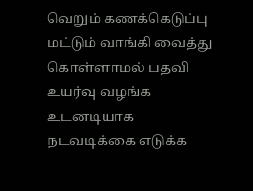வெறும் கணக்கெடுப்பு மட்டும் வாங்கி வைத்து கொள்ளாமல் பதவி உயர்வு வழங்க உடனடியாக நடவடிக்கை எடுக்க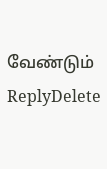வேண்டும்
ReplyDelete